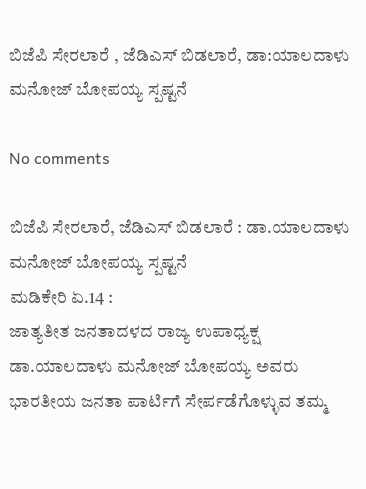ಬಿಜೆಪಿ ಸೇರಲಾರೆ , ಜೆಡಿಎಸ್ ಬಿಡಲಾರೆ, ಡಾ:ಯಾಲದಾಳು ಮನೋಜ್ ಬೋಪಯ್ಯ ಸ್ಪಷ್ಟನೆ

No comments

ಬಿಜೆಪಿ ಸೇರಲಾರೆ, ಜೆಡಿಎಸ್ ಬಿಡಲಾರೆ : ಡಾ.ಯಾಲದಾಳು ಮನೋಜ್ ಬೋಪಯ್ಯ ಸ್ಪಷ್ಟನೆ
ಮಡಿಕೇರಿ ಏ.14 :
ಜಾತ್ಯತೀತ ಜನತಾದಳದ ರಾಜ್ಯ ಉಪಾಧ್ಯಕ್ಷ ಡಾ.ಯಾಲದಾಳು ಮನೋಜ್ ಬೋಪಯ್ಯ ಅವರು ಭಾರತೀಯ ಜನತಾ ಪಾರ್ಟಿಗೆ ಸೇರ್ಪಡೆಗೊಳ್ಳುವ ತಮ್ಮ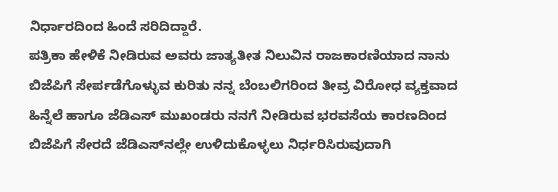ನಿರ್ಧಾರದಿಂದ ಹಿಂದೆ ಸರಿದಿದ್ದಾರೆ.
ಪತ್ರಿಕಾ ಹೇಳಿಕೆ ನೀಡಿರುವ ಅವರು ಜಾತ್ಯತೀತ ನಿಲುವಿನ ರಾಜಕಾರಣಿಯಾದ ನಾನು ಬಿಜೆಪಿಗೆ ಸೇರ್ಪಡೆಗೊಳ್ಳುವ ಕುರಿತು ನನ್ನ ಬೆಂಬಲಿಗರಿಂದ ತೀವ್ರ ವಿರೋಧ ವ್ಯಕ್ತವಾದ ಹಿನ್ನೆಲೆ ಹಾಗೂ ಜೆಡಿಎಸ್ ಮುಖಂಡರು ನನಗೆ ನೀಡಿರುವ ಭರವಸೆಯ ಕಾರಣದಿಂದ ಬಿಜೆಪಿಗೆ ಸೇರದೆ ಜೆಡಿಎಸ್‍ನಲ್ಲೇ ಉಳಿದುಕೊಳ್ಳಲು ನಿರ್ಧರಿಸಿರುವುದಾಗಿ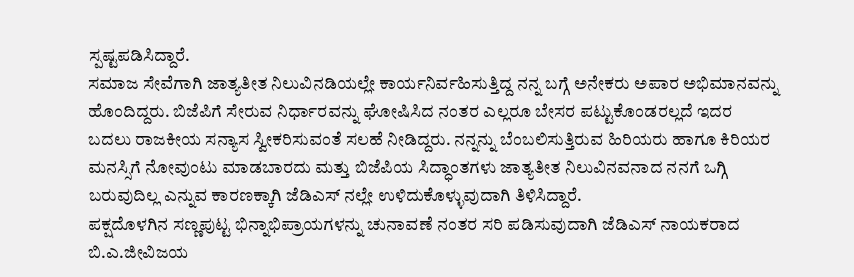ಸ್ಪಷ್ಟಪಡಿಸಿದ್ದಾರೆ.
ಸಮಾಜ ಸೇವೆಗಾಗಿ ಜಾತ್ಯತೀತ ನಿಲುವಿನಡಿಯಲ್ಲೇ ಕಾರ್ಯನಿರ್ವಹಿಸುತ್ತಿದ್ದ ನನ್ನ ಬಗ್ಗೆ ಅನೇಕರು ಅಪಾರ ಅಭಿಮಾನವನ್ನು ಹೊಂದಿದ್ದರು. ಬಿಜೆಪಿಗೆ ಸೇರುವ ನಿರ್ಧಾರವನ್ನು ಘೋಷಿಸಿದ ನಂತರ ಎಲ್ಲರೂ ಬೇಸರ ಪಟ್ಟುಕೊಂಡರಲ್ಲದೆ ಇದರ ಬದಲು ರಾಜಕೀಯ ಸನ್ಯಾಸ ಸ್ವೀಕರಿಸುವಂತೆ ಸಲಹೆ ನೀಡಿದ್ದರು. ನನ್ನನ್ನು ಬೆಂಬಲಿಸುತ್ತಿರುವ ಹಿರಿಯರು ಹಾಗೂ ಕಿರಿಯರ ಮನಸ್ಸಿಗೆ ನೋವುಂಟು ಮಾಡಬಾರದು ಮತ್ತು ಬಿಜೆಪಿಯ ಸಿದ್ಧಾಂತಗಳು ಜಾತ್ಯತೀತ ನಿಲುವಿನವನಾದ ನನಗೆ ಒಗ್ಗಿ ಬರುವುದಿಲ್ಲ ಎನ್ನುವ ಕಾರಣಕ್ಕಾಗಿ ಜೆಡಿಎಸ್ ನಲ್ಲೇ ಉಳಿದುಕೊಳ್ಳುವುದಾಗಿ ತಿಳಿಸಿದ್ದಾರೆ.
ಪಕ್ಷದೊಳಗಿನ ಸಣ್ಣಪುಟ್ಟ ಭಿನ್ನಾಭಿಪ್ರಾಯಗಳನ್ನು ಚುನಾವಣೆ ನಂತರ ಸರಿ ಪಡಿಸುವುದಾಗಿ ಜೆಡಿಎಸ್ ನಾಯಕರಾದ ಬಿ.ಎ.ಜೀವಿಜಯ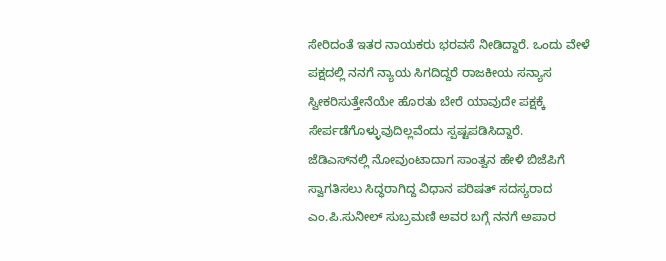ಸೇರಿದಂತೆ ಇತರ ನಾಯಕರು ಭರವಸೆ ನೀಡಿದ್ದಾರೆ. ಒಂದು ವೇಳೆ ಪಕ್ಷದಲ್ಲಿ ನನಗೆ ನ್ಯಾಯ ಸಿಗದಿದ್ದರೆ ರಾಜಕೀಯ ಸನ್ಯಾಸ ಸ್ವೀಕರಿಸುತ್ತೇನೆಯೇ ಹೊರತು ಬೇರೆ ಯಾವುದೇ ಪಕ್ಷಕ್ಕೆ ಸೇರ್ಪಡೆಗೊಳ್ಳುವುದಿಲ್ಲವೆಂದು ಸ್ಪಷ್ಟಪಡಿಸಿದ್ದಾರೆ.
ಜೆಡಿಎಸ್‍ನಲ್ಲಿ ನೋವುಂಟಾದಾಗ ಸಾಂತ್ವನ ಹೇಳಿ ಬಿಜೆಪಿಗೆ ಸ್ವಾಗತಿಸಲು ಸಿದ್ಧರಾಗಿದ್ದ ವಿಧಾನ ಪರಿಷತ್ ಸದಸ್ಯರಾದ ಎಂ.ಪಿ.ಸುನೀಲ್ ಸುಬ್ರಮಣಿ ಅವರ ಬಗ್ಗೆ ನನಗೆ ಅಪಾರ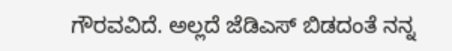ಗೌರವವಿದೆ. ಅಲ್ಲದೆ ಜೆಡಿಎಸ್ ಬಿಡದಂತೆ ನನ್ನ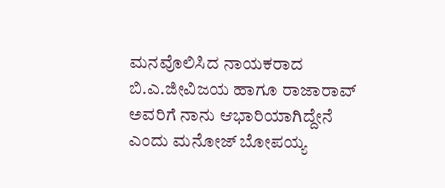ಮನವೊಲಿಸಿದ ನಾಯಕರಾದ ಬಿ.ಎ.ಜೀವಿಜಯ ಹಾಗೂ ರಾಜಾರಾವ್ ಅವರಿಗೆ ನಾನು ಆಭಾರಿಯಾಗಿದ್ದೇನೆ ಎಂದು ಮನೋಜ್ ಬೋಪಯ್ಯ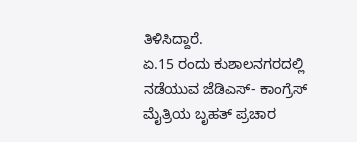ತಿಳಿಸಿದ್ದಾರೆ.
ಏ.15 ರಂದು ಕುಶಾಲನಗರದಲ್ಲಿ ನಡೆಯುವ ಜೆಡಿಎಸ್- ಕಾಂಗ್ರೆಸ್ ಮೈತ್ರಿಯ ಬೃಹತ್ ಪ್ರಚಾರ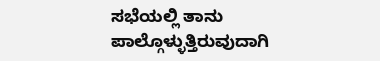ಸಭೆಯಲ್ಲಿ ತಾನು ಪಾಲ್ಗೊಳ್ಳುತ್ತಿರುವುದಾಗಿ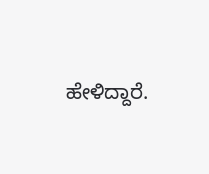ಹೇಳಿದ್ದಾರೆ.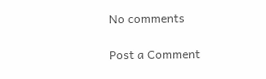No comments

Post a Comment